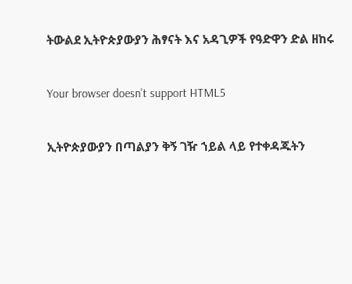ትውልደ ኢትዮጵያውያን ሕፃናት እና አዳጊዎች የዓድዋን ድል ዘከሩ

Your browser doesn’t support HTML5

ኢትዮጵያውያን በጣልያን ቅኝ ገዥ ኀይል ላይ የተቀዳጁትን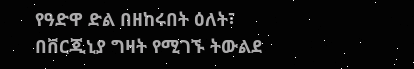የዓድዋ ድል በዘከሩበት ዕለት፣ በቨርጂኒያ ግዛት የሚገኙ ትውልደ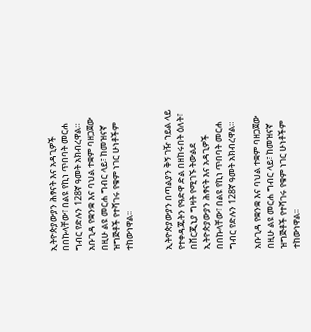ኢትዮጵያውያን ሕፃናት እና አዳጊዎች በበኩላቸው፣ በልዩ የኪነ ጥበባት መርሐ ግብር የድሉን 128ኛ ዓመት አክብረዋል። አቡጊዳ የቋንቋ እና ባህል ተቋም ባዘጋጀው በዚሁ ልዩ መርሐ ግብር ላይ፣ ከመዝናኛ ዝግጅቶች የተሻገሩ የቁም ነገር ሁነቶችም ተከውነዋል፡፡


ኢትዮጵያውያን በጣልያን ቅኝ ገዥ ኀይል ላይ የተቀዳጁትን የዓድዋ ድል በዘከሩበት ዕለት፣ በቨርጂኒያ ግዛት የሚገኙ ትውልደ ኢትዮጵያውያን ሕፃናት እና አዳጊዎች በበኩላቸው፣ በልዩ የኪነ ጥበባት መርሐ ግብር የድሉን 128ኛ ዓመት አክብረዋል።

አቡጊዳ የቋንቋ እና ባህል ተቋም ባዘጋጀው በዚሁ ልዩ መርሐ ግብር ላይ፣ ከመዝናኛ ዝግጅቶች የተሻገሩ የቁም ነገር ሁነቶችም ተከውነዋል፡፡